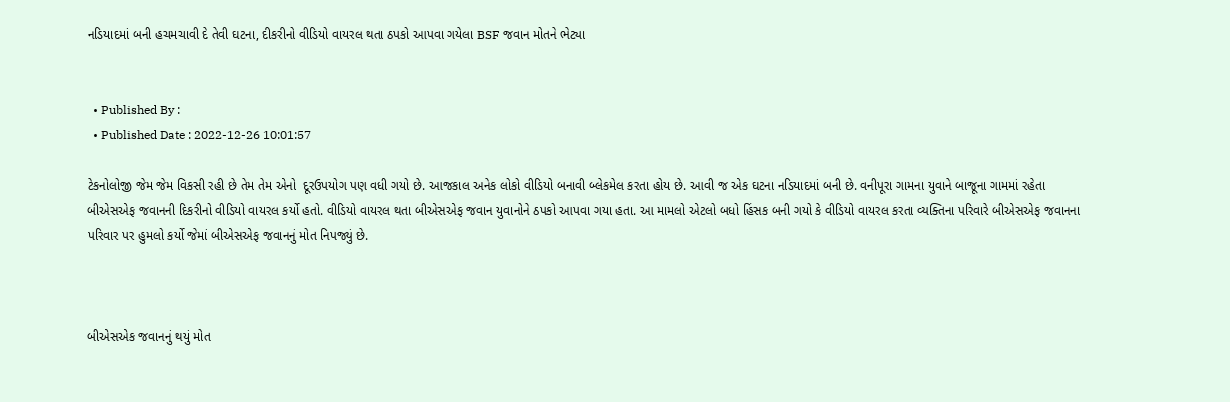નડિયાદમાં બની હચમચાવી દે તેવી ઘટના, દીકરીનો વીડિયો વાયરલ થતા ઠપકો આપવા ગયેલા BSF જવાન મોતને ભેટ્યા


  • Published By :
  • Published Date : 2022-12-26 10:01:57

ટેકનોલોજી જેમ જેમ વિકસી રહી છે તેમ તેમ એનો  દૂરઉપયોગ પણ વધી ગયો છે. આજકાલ અનેક લોકો વીડિયો બનાવી બ્લેકમેલ કરતા હોય છે. આવી જ એક ઘટના નડિયાદમાં બની છે. વનીપૂરા ગામના યુવાને બાજૂના ગામમાં રહેતા બીએસએફ જવાનની દિકરીનો વીડિયો વાયરલ કર્યો હતો. વીડિયો વાયરલ થતા બીએસએફ જવાન યુવાનોને ઠપકો આપવા ગયા હતા. આ મામલો એટલો બધો હિંસક બની ગયો કે વીડિયો વાયરલ કરતા વ્યક્તિના પરિવારે બીએસએફ જવાનના પરિવાર પર હુમલો કર્યો જેમાં બીએસએફ જવાનનું મોત નિપજ્યું છે.



બીએસએક જવાનનું થયું મોત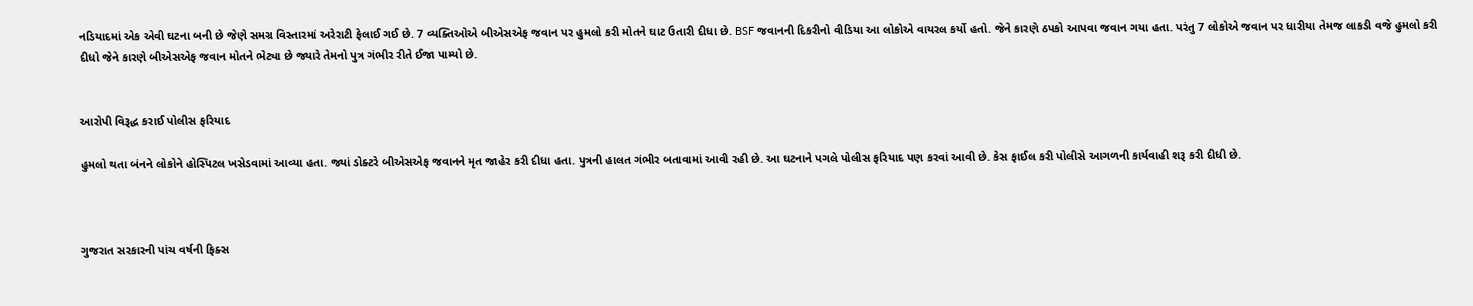નડિયાદમાં એક એવી ઘટના બની છે જેણે સમગ્ર વિસ્તારમાં અરેરાટી ફેલાઈ ગઈ છે. 7 વ્યક્તિઓએ બીએસએફ જવાન પર હુમલો કરી મોતને ઘાટ ઉતારી દીધા છે. BSF જવાનની દિકરીનો વીડિયા આ લોકોએ વાયરલ કર્યો હતો. જેને કારણે ઠપકો આપવા જવાન ગયા હતા. પરંતુ 7 લોકોએ જવાન પર ધારીયા તેમજ લાકડી વજે હુમલો કરી દીધો જેને કારણે બીએસએફ જવાન મોતને ભેટ્યા છે જ્યારે તેમનો પુત્ર ગંભીર રીતે ઈજા પામ્યો છે.


આરોપી વિરૂદ્ધ કરાઈ પોલીસ ફરિયાદ

હુમલો થતા બંનને લોકોને હોસ્પિટલ ખસેડવામાં આવ્યા હતા. જ્યાં ડોક્ટરે બીએસએફ જવાનને મૃત જાહેર કરી દીધા હતા. પુત્રની હાલત ગંભીર બતાવામાં આવી રહી છે. આ ઘટનાને પગલે પોલીસ ફરિયાદ પણ કરવાં આવી છે. કેસ ફાઈલ કરી પોલીસે આગળની કાર્યવાહી શરૂ કરી દીધી છે.



ગુજરાત સરકારની પાંચ વર્ષની ફિક્સ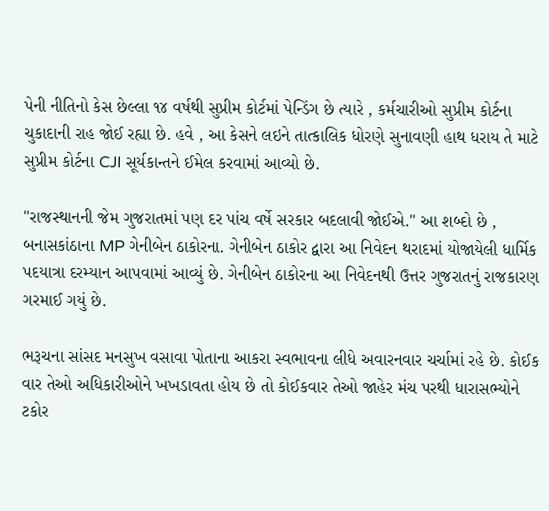પેની નીતિનો કેસ છેલ્લા ૧૪ વર્ષથી સુપ્રીમ કોર્ટમાં પેન્ડિંગ છે ત્યારે , કર્મચારીઓ સુપ્રીમ કોર્ટના ચુકાદાની રાહ જોઈ રહ્યા છે. હવે , આ કેસને લઇને તાત્કાલિક ધોરણે સુનાવણી હાથ ધરાય તે માટે સુપ્રીમ કોર્ટના CJI સૂર્યકાન્તને ઈમેલ કરવામાં આવ્યો છે.

"રાજસ્થાનની જેમ ગુજરાતમાં પણ દર પાંચ વર્ષે સરકાર બદલાવી જોઈએ." આ શબ્દો છે , બનાસકાંઠાના MP ગેનીબેન ઠાકોરના. ગેનીબેન ઠાકોર દ્વારા આ નિવેદન થરાદમાં યોજાયેલી ધાર્મિક પદયાત્રા દરમ્યાન આપવામાં આવ્યું છે. ગેનીબેન ઠાકોરના આ નિવેદનથી ઉત્તર ગુજરાતનું રાજકારણ ગરમાઈ ગયું છે.

ભરૂચના સાંસદ મનસુખ વસાવા પોતાના આકરા સ્વભાવના લીધે અવારનવાર ચર્ચામાં રહે છે. કોઈક વાર તેઓ અધિકારીઓને ખખડાવતા હોય છે તો કોઈકવાર તેઓ જાહેર મંચ પરથી ધારાસભ્યોને ટકોર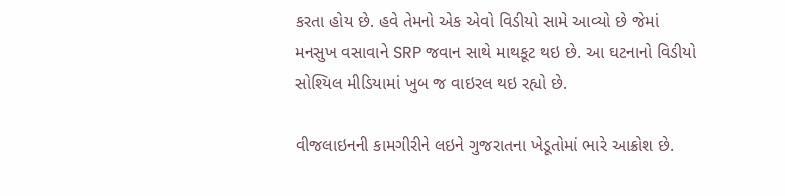કરતા હોય છે. હવે તેમનો એક એવો વિડીયો સામે આવ્યો છે જેમાં મનસુખ વસાવાને SRP જવાન સાથે માથકૂટ થઇ છે. આ ઘટનાનો વિડીયો સોશ્યિલ મીડિયામાં ખુબ જ વાઇરલ થઇ રહ્યો છે.

વીજલાઇનની કામગીરીને લઇને ગુજરાતના ખેડૂતોમાં ભારે આક્રોશ છે.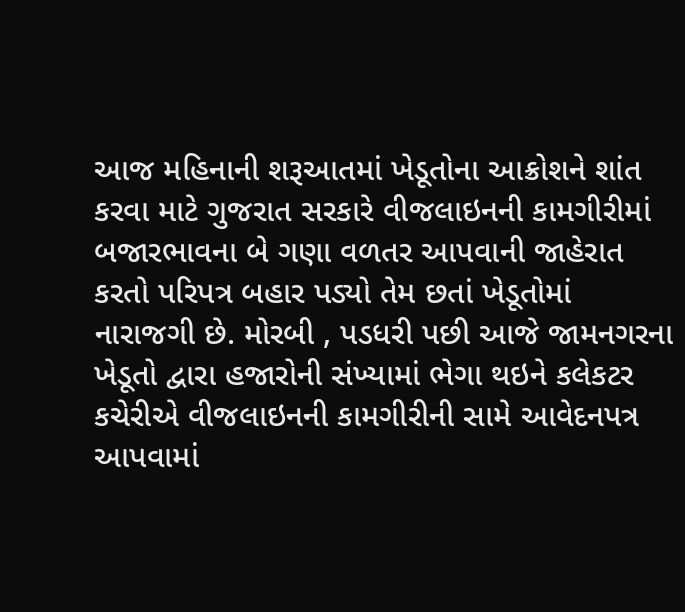આજ મહિનાની શરૂઆતમાં ખેડૂતોના આક્રોશને શાંત કરવા માટે ગુજરાત સરકારે વીજલાઇનની કામગીરીમાં બજારભાવના બે ગણા વળતર આપવાની જાહેરાત કરતો પરિપત્ર બહાર પડ્યો તેમ છતાં ખેડૂતોમાં નારાજગી છે. મોરબી , પડધરી પછી આજે જામનગરના ખેડૂતો દ્વારા હજારોની સંખ્યામાં ભેગા થઇને કલેકટર કચેરીએ વીજલાઇનની કામગીરીની સામે આવેદનપત્ર આપવામાં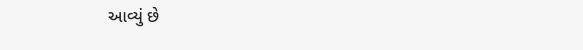આવ્યું છે